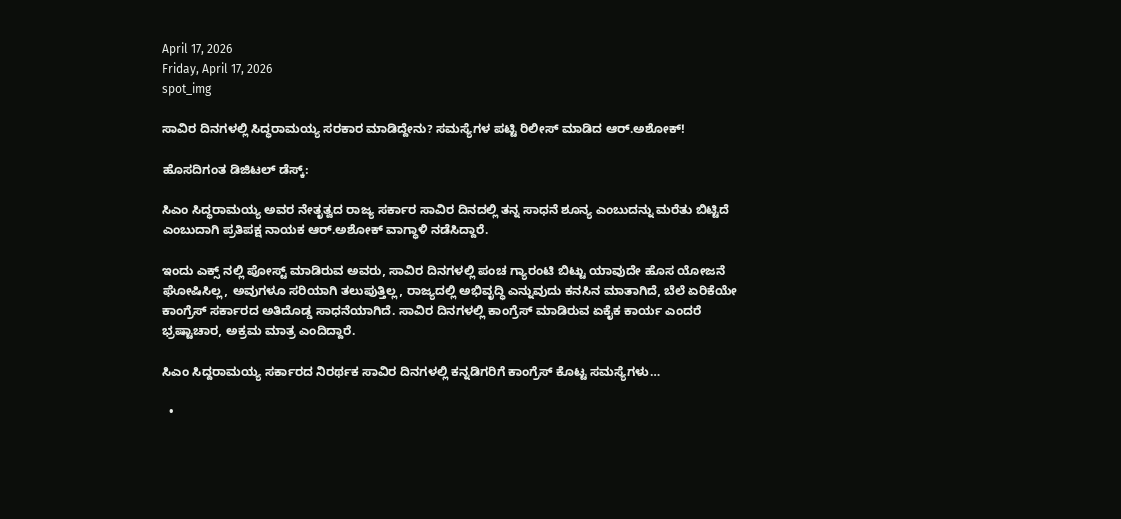April 17, 2026
Friday, April 17, 2026
spot_img

ಸಾವಿರ ದಿನಗಳಲ್ಲಿ ಸಿದ್ಧರಾಮಯ್ಯ ಸರಕಾರ ಮಾಡಿದ್ದೇನು? ಸಮಸ್ಯೆಗಳ ಪಟ್ಟಿ ರಿಲೀಸ್ ಮಾಡಿದ ಆರ್.ಅಶೋಕ್!

ಹೊಸದಿಗಂತ ಡಿಜಿಟಲ್ ಡೆಸ್ಕ್:

ಸಿಎಂ ಸಿದ್ಧರಾಮಯ್ಯ ಅವರ ನೇತೃತ್ವದ ರಾಜ್ಯ ಸರ್ಕಾರ ಸಾವಿರ ದಿನದಲ್ಲಿ ತನ್ನ ಸಾಧನೆ ಶೂನ್ಯ ಎಂಬುದನ್ನು ಮರೆತು ಬಿಟ್ಟಿದೆ ಎಂಬುದಾಗಿ ಪ್ರತಿಪಕ್ಷ ನಾಯಕ ಆರ್.ಅಶೋಕ್ ವಾಗ್ಧಾಳಿ ನಡೆಸಿದ್ದಾರೆ.

ಇಂದು ಎಕ್ಸ್ ನಲ್ಲಿ ಪೋಸ್ಟ್ ಮಾಡಿರುವ ಅವರು, ಸಾವಿರ ದಿನಗಳಲ್ಲಿ ಪಂಚ ಗ್ಯಾರಂಟಿ ಬಿಟ್ಟು ಯಾವುದೇ ಹೊಸ ಯೋಜನೆ ಘೋಷಿಸಿಲ್ಲ, ಅವುಗಳೂ ಸರಿಯಾಗಿ ತಲುಪುತ್ತಿಲ್ಲ, ರಾಜ್ಯದಲ್ಲಿ ಅಭಿವೃದ್ಧಿ ಎನ್ನುವುದು ಕನಸಿನ ಮಾತಾಗಿದೆ, ಬೆಲೆ ಏರಿಕೆಯೇ ಕಾಂಗ್ರೆಸ್‌ ಸರ್ಕಾರದ ಅತಿದೊಡ್ಡ ಸಾಧನೆಯಾಗಿದೆ. ಸಾವಿರ ದಿನಗಳಲ್ಲಿ ಕಾಂಗ್ರೆಸ್ ಮಾಡಿರುವ ಏಕೈಕ ಕಾರ್ಯ ಎಂದರೆ ಭ್ರಷ್ಟಾಚಾರ, ಅಕ್ರಮ ಮಾತ್ರ ಎಂದಿದ್ದಾರೆ.

ಸಿಎಂ ಸಿದ್ದರಾಮಯ್ಯ ಸರ್ಕಾರದ ನಿರರ್ಥಕ ಸಾವಿರ ದಿನಗಳಲ್ಲಿ ಕನ್ನಡಿಗರಿಗೆ ಕಾಂಗ್ರೆಸ್‌ ಕೊಟ್ಟ ಸಮಸ್ಯೆಗಳು…

  •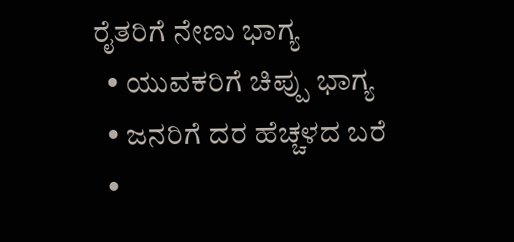ರೈತರಿಗೆ ನೇಣು ಭಾಗ್ಯ
  • ಯುವಕರಿಗೆ ಚಿಪ್ಪು ಭಾಗ್ಯ
  • ಜನರಿಗೆ ದರ ಹೆಚ್ಚಳದ ಬರೆ
  •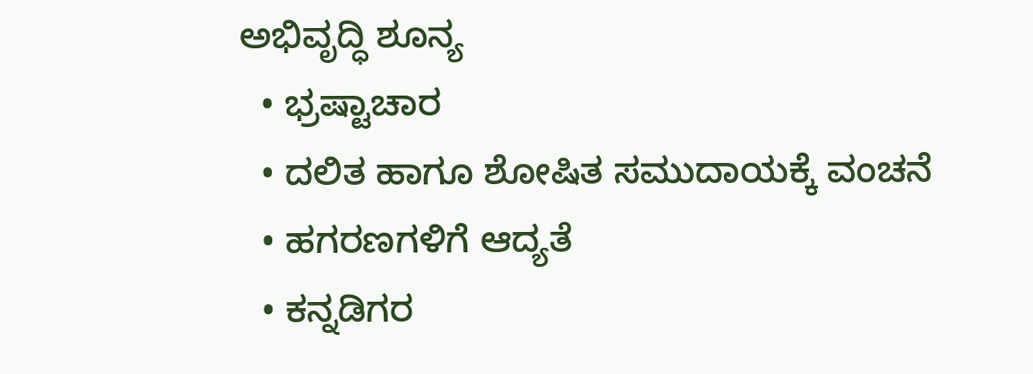ಅಭಿವೃದ್ಧಿ ಶೂನ್ಯ
  • ಭ್ರಷ್ಟಾಚಾರ
  • ದಲಿತ ಹಾಗೂ ಶೋಷಿತ ಸಮುದಾಯಕ್ಕೆ ವಂಚನೆ
  • ಹಗರಣಗಳಿಗೆ ಆದ್ಯತೆ
  • ಕನ್ನಡಿಗರ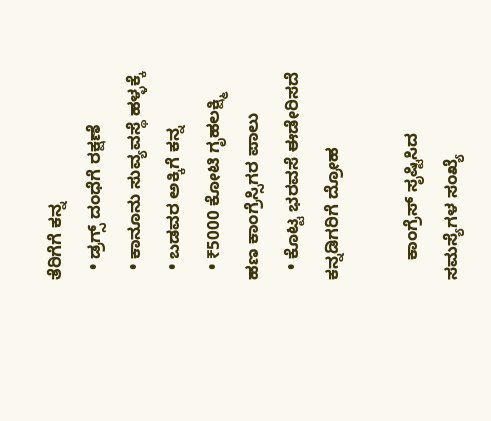ತೆರಿಗೆಗೆ ಕನ್ನ
  • ಡ್ರಗ್ಸ್‌ ದಂಧೆಗೆ ರಕ್ಷಣೆ
  • ಕಾನೂನು ಸುವ್ಯವಸ್ಥೆ ಹಳ್ಳಕ್ಕೆ
  • ಬಡವರ ಅಕ್ಕಿಗೆ ಕನ್ನ
  • ₹5000 ಕೋಟಿ ಗೃಹಲಕ್ಷ್ಮಿ ಹಣ ಕಾಂಗ್ರೆಸ್ಸಿಗರ ಪಾಲು
  • ಕೊಟ್ಟ ಭರವಸೆ ಈಡೇರಿಸದೆ ಕನ್ನಡಿಗರಿಗೆ ದ್ರೋಹ

    ಕಾಂಗ್ರೆಸ್‌ ಸೃಷ್ಟಿಸಿದ ಸಮಸ್ಯೆಗಳ ಸಂಖ್ಯೆ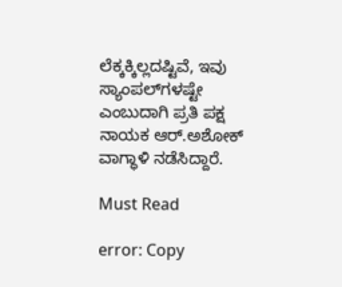ಲೆಕ್ಕಕ್ಕಿಲ್ಲದಷ್ಟಿವೆ, ಇವು ಸ್ಯಾಂಪಲ್‌ಗಳಷ್ಟೇ ಎಂಬುದಾಗಿ ಪ್ರತಿ ಪಕ್ಷ ನಾಯಕ ಆರ್.ಅಶೋಕ್ ವಾಗ್ಧಾಳಿ ನಡೆಸಿದ್ದಾರೆ.

Must Read

error: Copy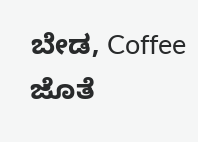ಬೇಡ, Coffee ಜೊತೆ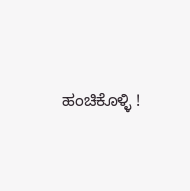ಹಂಚಿಕೊಳ್ಳಿ !